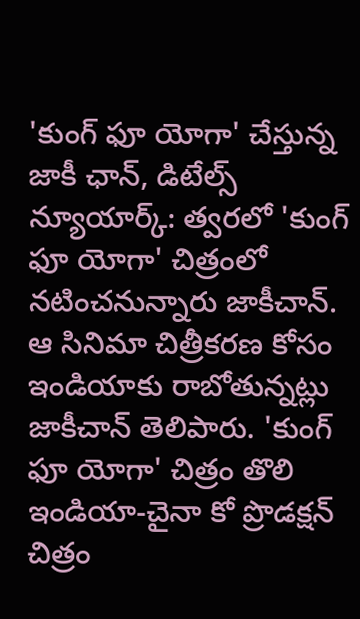'కుంగ్ ఫూ యోగా' చేస్తున్న జాకీ ఛాన్, డిటేల్స్
న్యూయార్క్: త్వరలో 'కుంగ్ ఫూ యోగా' చిత్రంలో నటించనున్నారు జాకీచాన్. ఆ సినిమా చిత్రీకరణ కోసం ఇండియాకు రాబోతున్నట్లు జాకీచాన్ తెలిపారు. 'కుంగ్ ఫూ యోగా' చిత్రం తొలి ఇండియా-చైనా కో ప్రొడక్షన్ చిత్రం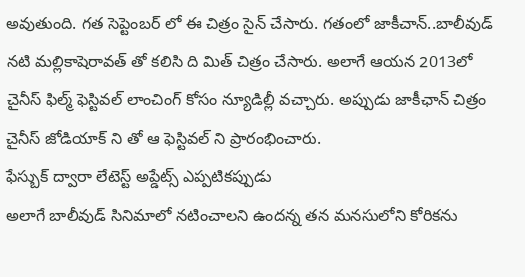అవుతుంది. గత సెప్టెంబర్ లో ఈ చిత్రం సైన్ చేసారు. గతంలో జాకీచాన్..బాలీవుడ్ నటి మల్లికాషెరావత్ తో కలిసి ది మిత్ చిత్రం చేసారు. అలాగే ఆయన 2013లో చైనీస్ ఫిల్మ్ ఫెస్టివల్ లాంచింగ్ కోసం న్యూడిల్లీ వచ్చారు. అప్పుడు జాకీఛాన్ చిత్రం చైనీస్ జోడియాక్ ని తో ఆ ఫెస్టివల్ ని ప్రారంభించారు.
ఫేస్బుక్ ద్వారా లేటెస్ట్ అప్డేట్స్ ఎప్పటికప్పుడు
అలాగే బాలీవుడ్ సినిమాలో నటించాలని ఉందన్న తన మనసులోని కోరికను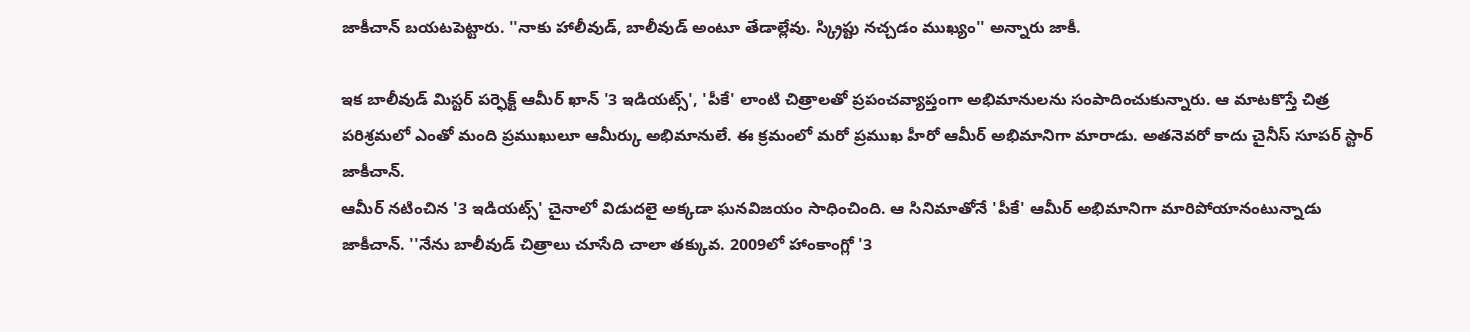జాకీచాన్ బయటపెట్టారు. ''నాకు హాలీవుడ్, బాలీవుడ్ అంటూ తేడాల్లేవు. స్క్రిప్టు నచ్చడం ముఖ్యం'' అన్నారు జాకీ.

ఇక బాలీవుడ్ మిస్టర్ పర్ఫెక్ట్ ఆమీర్ ఖాన్ '3 ఇడియట్స్', 'పీకే' లాంటి చిత్రాలతో ప్రపంచవ్యాప్తంగా అభిమానులను సంపాదించుకున్నారు. ఆ మాటకొస్తే చిత్ర పరిశ్రమలో ఎంతో మంది ప్రముఖులూ ఆమీర్కు అభిమానులే. ఈ క్రమంలో మరో ప్రముఖ హీరో ఆమీర్ అభిమానిగా మారాడు. అతనెవరో కాదు చైనీస్ సూపర్ స్టార్ జాకీచాన్.
ఆమీర్ నటించిన '3 ఇడియట్స్' చైనాలో విడుదలై అక్కడా ఘనవిజయం సాధించింది. ఆ సినిమాతోనే 'పీకే' ఆమీర్ అభిమానిగా మారిపోయానంటున్నాడు జాకీచాన్. ''నేను బాలీవుడ్ చిత్రాలు చూసేది చాలా తక్కువ. 2009లో హాంకాంగ్లో '3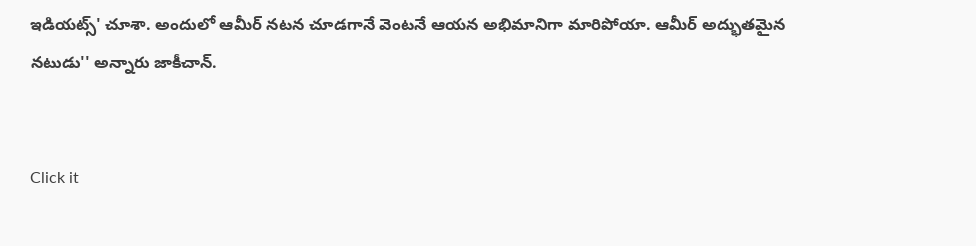ఇడియట్స్' చూశా. అందులో ఆమీర్ నటన చూడగానే వెంటనే ఆయన అభిమానిగా మారిపోయా. ఆమీర్ అద్భుతమైన నటుడు'' అన్నారు జాకీచాన్.


Click it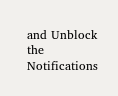and Unblock the Notifications